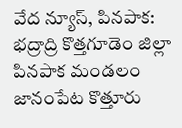వేద న్యూస్, పినపాక:
భద్రాద్రి కొత్తగూడెం జిల్లా పినపాక మండలం జానంపేట కొత్తూరు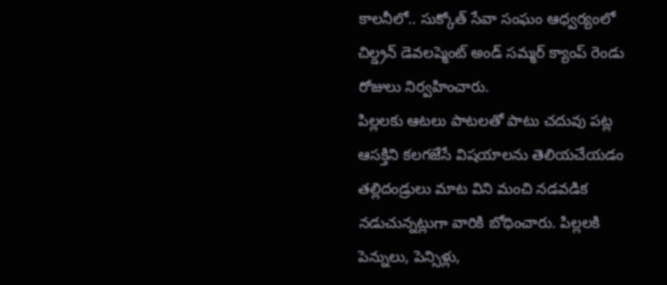కాలనీలో.. సుక్కోత్ సేవా సంఘం ఆధ్వర్యంలో చిల్డ్రన్ డెవలప్మెంట్ అండ్ సమ్మర్ క్యాంప్ రెండు రోజులు నిర్వహించారు.
పిల్లలకు ఆటలు పాటలతో పాటు చదువు పట్ల ఆసక్తిని కలగజేసే విషయాలను తెలియచేయడం తల్లిదండ్రులు మాట విని మంచి నడవడిక నడుచున్నట్లుగా వారికి బోధించారు. పిల్లలకి పెన్నులు, పెన్సిళ్లు,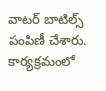వాటర్ బాటిల్స్ పంపిణీ చేశారు. కార్యక్రమంలో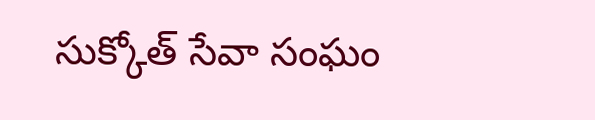సుక్కోత్ సేవా సంఘం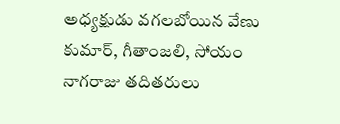అధ్యక్షుడు వగలబోయిన వేణు కుమార్, గీతాంజలి, సోయం నాగరాజు తదితరులు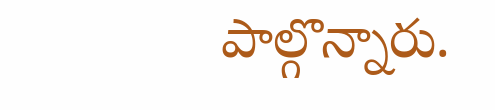పాల్గొన్నారు.